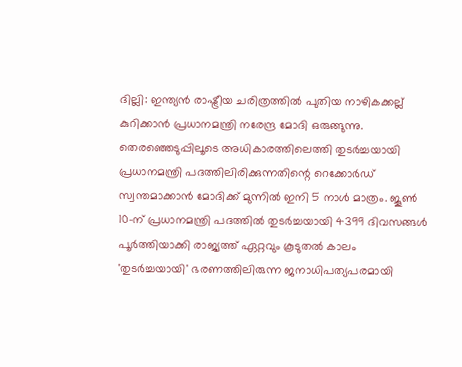ദില്ലി: ഇന്ത്യൻ രാഷ്ട്രീയ ചരിത്രത്തിൽ പുതിയ നാഴികക്കല്ല് കുറിക്കാൻ പ്രധാനമന്ത്രി നരേന്ദ്ര മോദി ഒരുങ്ങുന്നു. തെരഞ്ഞെടുപ്പിലൂടെ അധികാരത്തിലെത്തി തുടർച്ചയായി പ്രധാനമന്ത്രി പദത്തിലിരിക്കുന്നതിന്റെ റെക്കോർഡ് സ്വന്തമാക്കാൻ മോദിക്ക് മുന്നിൽ ഇനി 5 നാൾ മാത്രം. ജൂൺ 10-ന് പ്രധാനമന്ത്രി പദത്തിൽ തുടർച്ചയായി 4399 ദിവസങ്ങൾ പൂർത്തിയാക്കി രാജ്യത്ത് ഏറ്റവും കൂടുതൽ കാലം 'തുടർച്ചയായി' ഭരണത്തിലിരുന്ന ജനാധിപത്യപരമായി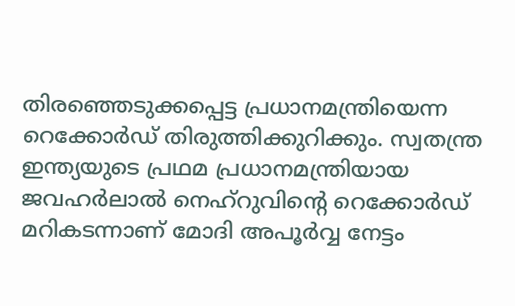തിരഞ്ഞെടുക്കപ്പെട്ട പ്രധാനമന്ത്രിയെന്ന റെക്കോർഡ് തിരുത്തിക്കുറിക്കും. സ്വതന്ത്ര ഇന്ത്യയുടെ പ്രഥമ പ്രധാനമന്ത്രിയായ ജവഹർലാൽ നെഹ്റുവിന്റെ റെക്കോർഡ് മറികടന്നാണ് മോദി അപൂർവ്വ നേട്ടം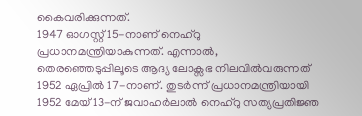കൈവരിക്കുന്നത്.
1947 ഓഗസ്റ്റ് 15-നാണ് നെഹ്റു പ്രധാനമന്ത്രിയാകുന്നത്. എന്നാൽ, തെരഞ്ഞെടുപ്പിലൂടെ ആദ്യ ലോക്സഭ നിലവിൽവരുന്നത് 1952 ഏപ്രിൽ 17-നാണ്. തുടർന്ന് പ്രധാനമന്ത്രിയായി 1952 മേയ് 13-ന് ജവാഹർലാൽ നെഹ്റു സത്യപ്രതിജ്ഞ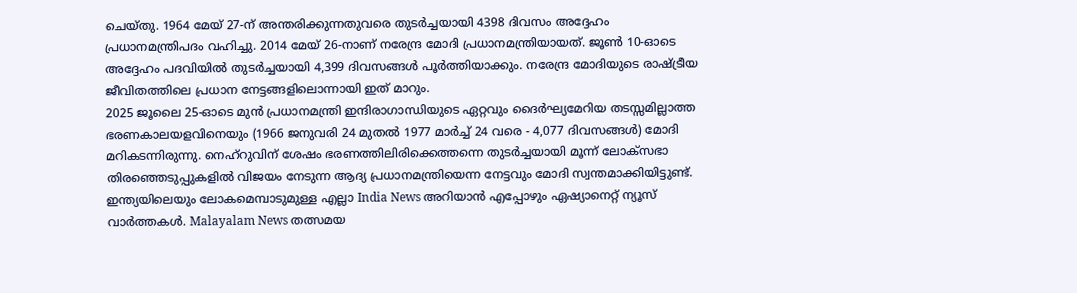ചെയ്തു. 1964 മേയ് 27-ന് അന്തരിക്കുന്നതുവരെ തുടർച്ചയായി 4398 ദിവസം അദ്ദേഹം പ്രധാനമന്ത്രിപദം വഹിച്ചു. 2014 മേയ് 26-നാണ് നരേന്ദ്ര മോദി പ്രധാനമന്ത്രിയായത്. ജൂൺ 10-ഓടെ അദ്ദേഹം പദവിയിൽ തുടർച്ചയായി 4,399 ദിവസങ്ങൾ പൂർത്തിയാക്കും. നരേന്ദ്ര മോദിയുടെ രാഷ്ട്രീയ ജീവിതത്തിലെ പ്രധാന നേട്ടങ്ങളിലൊന്നായി ഇത് മാറും.
2025 ജൂലൈ 25-ഓടെ മുൻ പ്രധാനമന്ത്രി ഇന്ദിരാഗാന്ധിയുടെ ഏറ്റവും ദൈർഘ്യമേറിയ തടസ്സമില്ലാത്ത ഭരണകാലയളവിനെയും (1966 ജനുവരി 24 മുതൽ 1977 മാർച്ച് 24 വരെ - 4,077 ദിവസങ്ങൾ) മോദി മറികടന്നിരുന്നു. നെഹ്റുവിന് ശേഷം ഭരണത്തിലിരിക്കെത്തന്നെ തുടർച്ചയായി മൂന്ന് ലോക്സഭാ തിരഞ്ഞെടുപ്പുകളിൽ വിജയം നേടുന്ന ആദ്യ പ്രധാനമന്ത്രിയെന്ന നേട്ടവും മോദി സ്വന്തമാക്കിയിട്ടുണ്ട്.
ഇന്ത്യയിലെയും ലോകമെമ്പാടുമുള്ള എല്ലാ India News അറിയാൻ എപ്പോഴും ഏഷ്യാനെറ്റ് ന്യൂസ് വാർത്തകൾ. Malayalam News തത്സമയ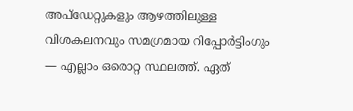അപ്ഡേറ്റുകളും ആഴത്തിലുള്ള വിശകലനവും സമഗ്രമായ റിപ്പോർട്ടിംഗും — എല്ലാം ഒരൊറ്റ സ്ഥലത്ത്. ഏത്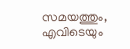സമയത്തും, എവിടെയും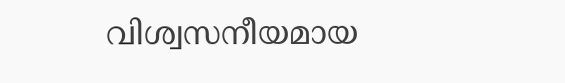വിശ്വസനീയമായ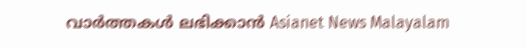വാർത്തകൾ ലഭിക്കാൻ Asianet News Malayalam